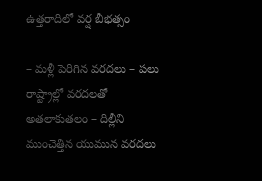ఉత్తరాదిలో వర్ష బీభత్సం

– మళ్లీ పెరిగిన వరదలు – పలు రాష్ట్రాల్లో వరదలతో అతలాకుతలం – దిల్లీని ముంచెత్తిన యుమున వరదలు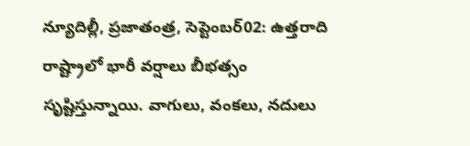న్యూదిల్లీ, ప్రజాతంత్ర, సెప్టెంబర్02: ఉత్తరాది రాష్ట్రాలో భారీ వర్షాలు బీభత్సం సృష్టిస్తున్నాయి. వాగులు, వంకలు, నదులు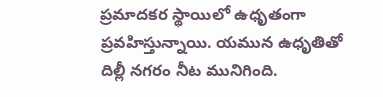ప్రమాదకర స్థాయిలో ఉధృతంగా ప్రవహిస్తున్నాయి. యమున ఉధృతితో దిల్లీ నగరం నీట మునిగింది.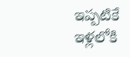ఇప్పటికే ఇళ్లలోకి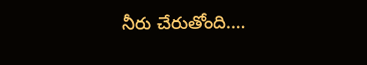నీరు చేరుతోంది.…